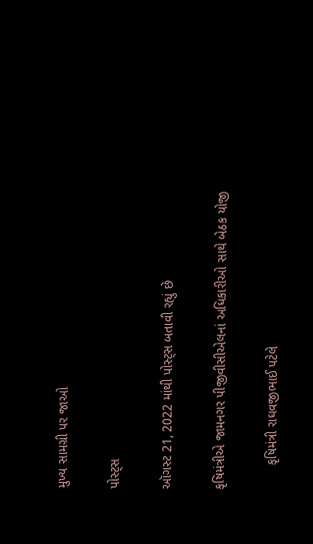મુખ્ય સામગ્રી પર જાઓ

પોસ્ટ્સ

ઑગસ્ટ 21, 2022 માંથી પોસ્ટ્સ બતાવી રહ્યું છે

કૃષિમંત્રીએ જામનગર પીજીવીસીએલનાં અધિકારીઓ સાથે બેઠક યોજી

       કૃષિમંત્રી રાઘવજીભાઈ પટેલે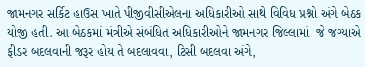જામનગર સર્કિટ હાઉસ ખાતે પીજીવીસીએલના અધિકારીઓ સાથે વિવિધ પ્રશ્નો અંગે બેઠક યોજી હતી. આ બેઠકમાં મંત્રીએ સંબંધિત અધિકારીઓને જામનગર જિલ્લામાં  જે જગ્યાએ ફીડર બદલવાની જરૂર હોય તે બદલાવવા, ટિસી બદલવા અંગે,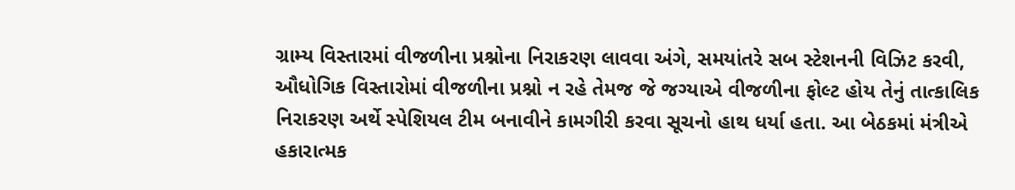ગ્રામ્ય વિસ્તારમાં વીજળીના પ્રશ્નોના નિરાકરણ લાવવા અંગે, સમયાંતરે સબ સ્ટેશનની વિઝિટ કરવી, ઔધોગિક વિસ્તારોમાં વીજળીના પ્રશ્નો ન રહે તેમજ જે જગ્યાએ વીજળીના ફોલ્ટ હોય તેનું તાત્કાલિક નિરાકરણ અર્થે સ્પેશિયલ ટીમ બનાવીને કામગીરી કરવા સૂચનો હાથ ધર્યા હતા. આ બેઠકમાં મંત્રીએ હકારાત્મક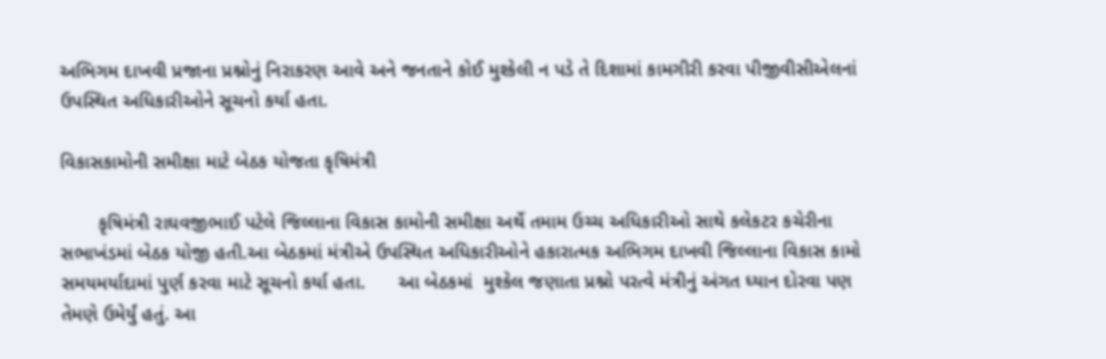અભિગમ દાખવી પ્રજાના પ્રશ્નોનું નિરાકરણ આવે અને જનતાને કોઈ મુશ્કેલી ન પડે તે દિશામાં કામગીરી કરવા પીજીવીસીએલનાં ઉપસ્થિત અધિકારીઓને સૂચનો કર્યા હતા.

વિકાસકામોની સમીક્ષા માટે બેઠક યોજતા કૃષિમંત્રી

       કૃષિમંત્રી રાઘવજીભાઈ પટેલે જિલ્લાના વિકાસ કામોની સમીક્ષા અર્થે તમામ ઉચ્ચ અધિકારીઓ સાથે કલેકટર કચેરીના સભાખંડમાં બેઠક યોજી હતી.આ બેઠકમાં મંત્રીએ ઉપસ્થિત અધિકારીઓને હકારાત્મક અભિગમ દાખવી જિલ્લાના વિકાસ કામો સમયમર્યાદામાં પુર્ણ કરવા માટે સૂચનો કર્યા હતા.      આ બેઠકમાં  મુશ્કેલ જણાતા પ્રશ્નો પરત્વે મંત્રીનું અંગત ધ્યાન દોરવા પણ તેમણે ઉમેર્યું હતું. આ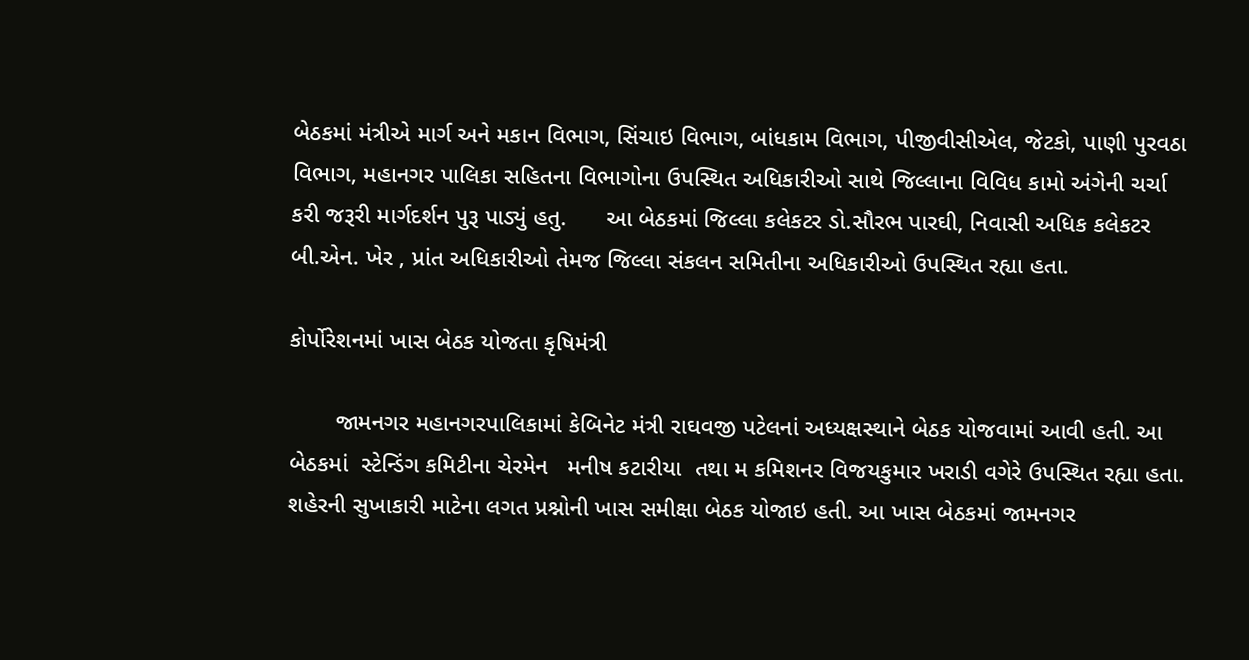બેઠકમાં મંત્રીએ માર્ગ અને મકાન વિભાગ, સિંચાઇ વિભાગ, બાંધકામ વિભાગ, પીજીવીસીએલ, જેટકો, પાણી પુરવઠા વિભાગ, મહાનગર પાલિકા સહિતના વિભાગોના ઉપસ્થિત અધિકારીઓ સાથે જિલ્લાના વિવિધ કામો અંગેની ચર્ચા કરી જરૂરી માર્ગદર્શન પુરૂ પાડ્યું હતુ.      આ બેઠકમાં જિલ્લા કલેકટર ડો.સૌરભ પારઘી, નિવાસી અધિક કલેકટર  બી.એન. ખેર , પ્રાંત અધિકારીઓ તેમજ જિલ્લા સંકલન સમિતીના અધિકારીઓ ઉપસ્થિત રહ્યા હતા.

કોર્પોરેશનમાં ખાસ બેઠક યોજતા કૃષિમંત્રી

       જામનગર મહાનગરપાલિકામાં કેબિનેટ મંત્રી રાઘવજી પટેલનાં અધ્યક્ષસ્થાને બેઠક યોજવામાં આવી હતી. આ બેઠકમાં  સ્ટેન્ડિંગ કમિટીના ચેરમેન   મનીષ કટારીયા  તથા મ કમિશનર વિજયકુમાર ખરાડી વગેરે ઉપસ્થિત રહ્યા હતા.  શહેરની સુખાકારી માટેના લગત પ્રશ્નોની ખાસ સમીક્ષા બેઠક યોજાઇ હતી. આ ખાસ બેઠકમાં જામનગર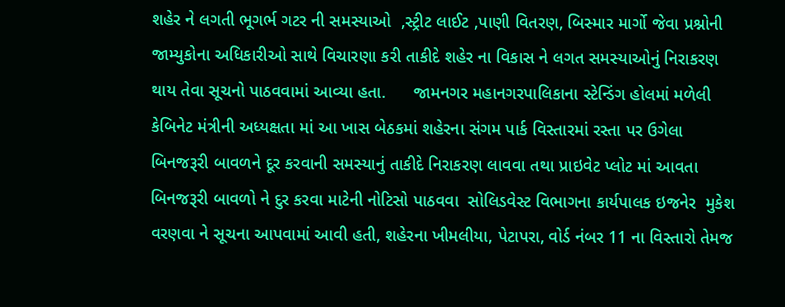શહેર ને લગતી ભૂગર્ભ ગટર ની સમસ્યાઓ  ,સ્ટ્રીટ લાઈટ ,પાણી વિતરણ, બિસ્માર માર્ગો જેવા પ્રશ્નોની જામ્યુકોના અધિકારીઓ સાથે વિચારણા કરી તાકીદે શહેર ના વિકાસ ને લગત સમસ્યાઓનું નિરાકરણ થાય તેવા સૂચનો પાઠવવામાં આવ્યા હતા.      જામનગર મહાનગરપાલિકાના સ્ટેન્ડિંગ હોલમાં મળેલી કેબિનેટ મંત્રીની અધ્યક્ષતા માં આ ખાસ બેઠકમાં શહેરના સંગમ પાર્ક વિસ્તારમાં રસ્તા પર ઉગેલા બિનજરૂરી બાવળને દૂર કરવાની સમસ્યાનું તાકીદે નિરાકરણ લાવવા તથા પ્રાઇવેટ પ્લોટ માં આવતા બિનજરૂરી બાવળો ને દુર કરવા માટેની નોટિસો પાઠવવા  સોલિડવેસ્ટ વિભાગના કાર્યપાલક ઇજનેર  મુકેશ વરણવા ને સૂચના આપવામાં આવી હતી, શહેરના ખીમલીયા, પેટાપરા, વોર્ડ નંબર 11 ના વિસ્તારો તેમજ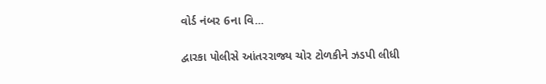વોર્ડ નંબર 6ના વિ...

દ્વારકા પોલીસે આંતરરાજ્ય ચોર ટોળકીને ઝડપી લીધી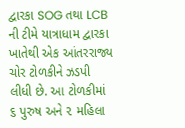દ્વારકા SOG તથા LCB ની ટીમે યાત્રાધામ દ્વારકા ખાતેથી એક આંતરરાજ્ય ચોર ટોળકીને ઝડપી લીધી છે. આ ટોળકીમાં ૬ પુરુષ અને ૨ મહિલા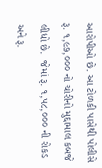આરોપીઓ છે. આ ટોળકી પાસેથી પોલીસે રૂ. ૧,૯૭,૦૦૦ નો ચોરીનો મુદ્દામાલ કબજે લીધો છે.  જેમાં રૂ. ૧,૫૮,૦૦૦ ની રોકડ અને રૂ.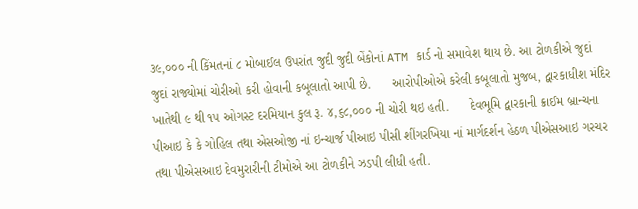૩૯,૦૦૦ ની કિંમતનાં ૮ મોબાઈલ ઉપરાંત જુદી જુદી બેંકોનાં ATM કાર્ડ નો સમાવેશ થાય છે. આ ટોળકીએ જુદાં જુદાં રાજ્યોમાં ચોરીઓ કરી હોવાની કબૂલાતો આપી છે.      આરોપીઓએ કરેલી કબૂલાતો મુજબ, દ્વારકાધીશ મંદિર ખાતેથી ૯ થી ૧૫ ઓગસ્ટ દરમિયાન કુલ રૂ. ૪,૬૮,૦૦૦ ની ચોરી થઇ હતી.      દેવભૂમિ દ્વારકાની ક્રાઈમ બ્રાન્ચના પીઆઇ કે કે ગોહિલ તથા એસઓજી નાં ઇન્ચાર્જ પીઆઇ પીસી શીંગરખિયા નાં માર્ગદર્શન હેઠળ પીએસઆઇ ગરચર તથા પીએસઆઇ દેવમુરારીની ટીમોએ આ ટોળકીને ઝડપી લીધી હતી.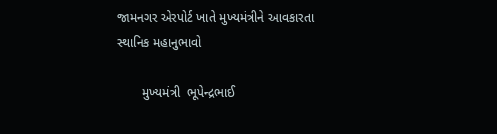જામનગર એરપોર્ટ ખાતે મુખ્યમંત્રીને આવકારતા સ્થાનિક મહાનુભાવો

       મુખ્યમંત્રી  ભૂપેન્દ્રભાઈ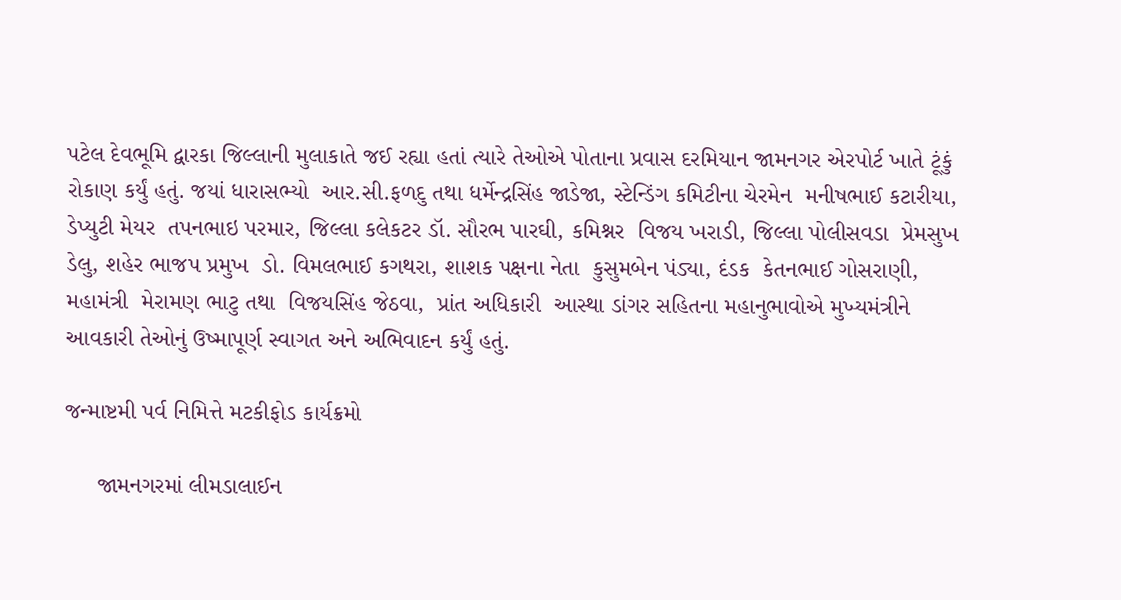પટેલ દેવભૂમિ દ્વારકા જિલ્લાની મુલાકાતે જઈ રહ્યા હતાં ત્યારે તેઓએ પોતાના પ્રવાસ દરમિયાન જામનગર એરપોર્ટ ખાતે ટૂંકું રોકાણ કર્યું હતું. જયાં ધારાસભ્યો  આર.સી.ફળદુ તથા ધર્મેન્દ્રસિંહ જાડેજા, સ્ટેન્ડિંગ કમિટીના ચેરમેન  મનીષભાઈ કટારીયા, ડેપ્યુટી મેયર  તપનભાઇ પરમાર, જિલ્લા કલેકટર ડૉ. સૌરભ પારઘી, કમિશ્નર  વિજય ખરાડી, જિલ્લા પોલીસવડા  પ્રેમસુખ ડેલુ, શહેર ભાજપ પ્રમુખ  ડો. વિમલભાઈ કગથરા, શાશક પક્ષના નેતા  કુસુમબેન પંડ્યા, દંડક  કેતનભાઈ ગોસરાણી, મહામંત્રી  મેરામણ ભાટુ તથા  વિજયસિંહ જેઠવા,  પ્રાંત અધિકારી  આસ્થા ડાંગર સહિતના મહાનુભાવોએ મુખ્યમંત્રીને આવકારી તેઓનું ઉષ્માપૂર્ણ સ્વાગત અને અભિવાદન કર્યું હતું.

જન્માષ્ટમી પર્વ નિમિત્તે મટકીફોડ કાર્યક્રમો

     જામનગરમાં લીમડાલાઈન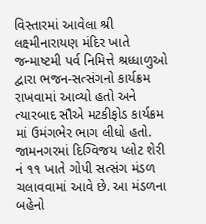વિસ્તારમાં આવેલા શ્રી લક્ષ્મીનારાયણ મંદિર ખાતે જન્માષ્ટમી પર્વ નિમિત્તે શ્રધ્ધાળુઓ દ્વારા ભજન-સત્સંગનો કાર્યક્રમ રાખવામાં આવ્યો હતો અને ત્યારબાદ સૌએ મટકીફોડ કાર્યક્રમ માં ઉમંગભેર ભાગ લીધો હતો.      જામનગરમાં દિગ્વિજય પ્લોટ શેરી નં ૧૧ ખાતે ગોપી સત્સંગ મંડળ ચલાવવામાં આવે છે. આ મંડળના બહેનો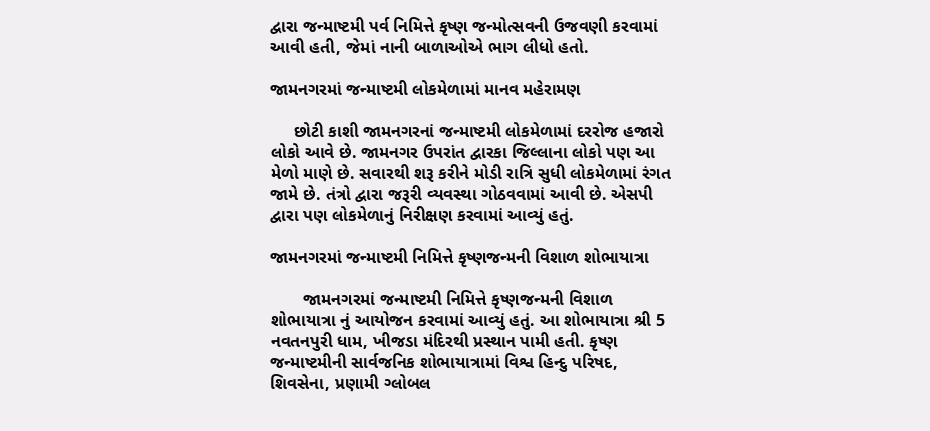દ્વારા જન્માષ્ટમી પર્વ નિમિત્તે કૃષ્ણ જન્મોત્સવની ઉજવણી કરવામાં આવી હતી, જેમાં નાની બાળાઓએ ભાગ લીધો હતો.

જામનગરમાં જન્માષ્ટમી લોકમેળામાં માનવ મહેરામણ

     છોટી કાશી જામનગરનાં જન્માષ્ટમી લોકમેળામાં દરરોજ હજારો લોકો આવે છે. જામનગર ઉપરાંત દ્વારકા જિલ્લાના લોકો પણ આ મેળો માણે છે. સવારથી શરૂ કરીને મોડી રાત્રિ સુધી લોકમેળામાં રંગત જામે છે. તંત્રો દ્વારા જરૂરી વ્યવસ્થા ગોઠવવામાં આવી છે. એસપી દ્વારા પણ લોકમેળાનું નિરીક્ષણ કરવામાં આવ્યું હતું.

જામનગરમાં જન્માષ્ટમી નિમિત્તે કૃષ્ણજન્મની વિશાળ શોભાયાત્રા

       જામનગરમાં જન્માષ્ટમી નિમિત્તે કૃષ્ણજન્મની વિશાળ શોભાયાત્રા નું આયોજન કરવામાં આવ્યું હતું. આ શોભાયાત્રા શ્રી 5 નવતનપુરી ધામ, ખીજડા મંદિરથી પ્રસ્થાન પામી હતી. કૃષ્ણ જન્માષ્ટમીની સાર્વજનિક શોભાયાત્રામાં વિશ્વ હિન્દુ પરિષદ, શિવસેના, પ્રણામી ગ્લોબલ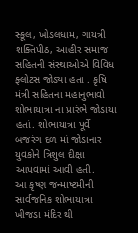સ્કૂલ, ખોડલધામ, ગાયત્રી શક્તિપીઠ, આહીર સમાજ સહિતની સંસ્થાઓએ વિવિધ ફ્લોટસ જોડ્યા હતા . કૃષિ મંત્રી સહિતના મહાનુભાવો શોભાયાત્રા ના પ્રારંભે જોડાયા હતાં. શોભાયાત્રા પૂર્વે બજરંગ દળ માં જોડાનાર યુવકોને ત્રિશુલ દીક્ષા આપવામાં આવી હતી.       આ કૃષ્ણ જન્માષ્ટમીની સાર્વજનિક શોભાયાત્રા ખીજડા મંદિર થી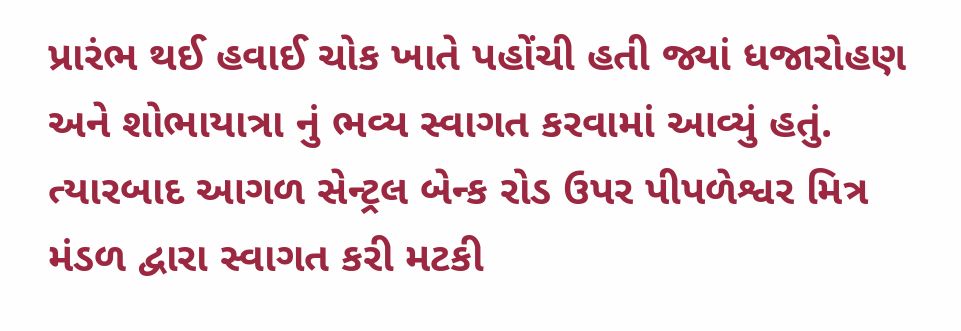પ્રારંભ થઈ હવાઈ ચોક ખાતે પહોંચી હતી જ્યાં ધજારોહણ અને શોભાયાત્રા નું ભવ્ય સ્વાગત કરવામાં આવ્યું હતું. ત્યારબાદ આગળ સેન્ટ્રલ બેન્ક રોડ ઉપર પીપળેશ્વર મિત્ર મંડળ દ્વારા સ્વાગત કરી મટકી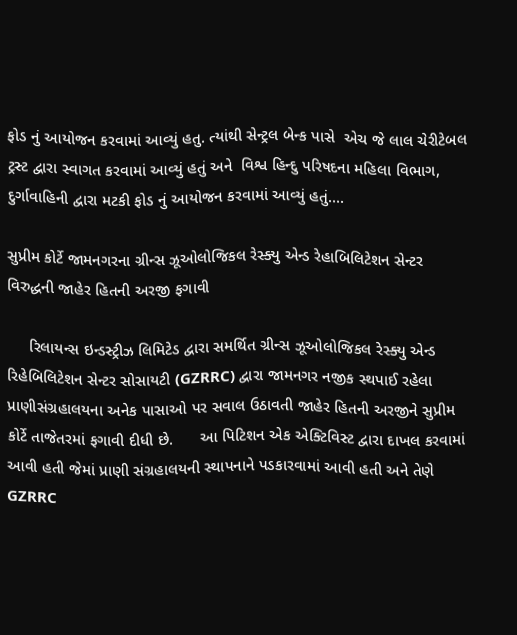ફોડ નું આયોજન કરવામાં આવ્યું હતુ. ત્યાંથી સેન્ટ્રલ બેન્ક પાસે  એચ જે લાલ ચેરીટેબલ ટ્રસ્ટ દ્વારા સ્વાગત કરવામાં આવ્યું હતું અને  વિશ્વ હિન્દુ પરિષદના મહિલા વિભાગ, દુર્ગાવાહિની દ્વારા મટકી ફોડ નું આયોજન કરવામાં આવ્યું હતું....

સુપ્રીમ કોર્ટે જામનગરના ગ્રીન્સ ઝૂઓલોજિકલ રેસ્ક્યુ એન્ડ રેહાબિલિટેશન સેન્ટર વિરુદ્ધની જાહેર હિતની અરજી ફગાવી

     રિલાયન્સ ઇન્ડસ્ટ્રીઝ લિમિટેડ દ્વારા સમર્થિત ગ્રીન્સ ઝૂઓલોજિકલ રેસ્ક્યુ એન્ડ રિહેબિલિટેશન સેન્ટર સોસાયટી (GZRRC) દ્વારા જામનગર નજીક સ્થપાઈ રહેલા પ્રાણીસંગ્રહાલયના અનેક પાસાઓ પર સવાલ ઉઠાવતી જાહેર હિતની અરજીને સુપ્રીમ કોર્ટે તાજેતરમાં ફગાવી દીધી છે.      આ પિટિશન એક એક્ટિવિસ્ટ દ્વારા દાખલ કરવામાં આવી હતી જેમાં પ્રાણી સંગ્રહાલયની સ્થાપનાને પડકારવામાં આવી હતી અને તેણે GZRRC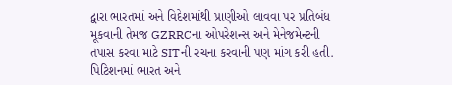દ્વારા ભારતમાં અને વિદેશમાંથી પ્રાણીઓ લાવવા પર પ્રતિબંધ મૂકવાની તેમજ GZRRCના ઓપરેશન્સ અને મેનેજમેન્ટની તપાસ કરવા માટે SITની રચના કરવાની પણ માંગ કરી હતી. પિટિશનમાં ભારત અને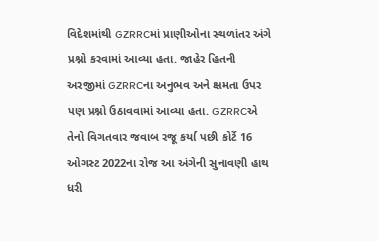વિદેશમાંથી GZRRCમાં પ્રાણીઓના સ્થળાંતર અંગે પ્રશ્નો કરવામાં આવ્યા હતા. જાહેર હિતની અરજીમાં GZRRCના અનુભવ અને ક્ષમતા ઉપર પણ પ્રશ્નો ઉઠાવવામાં આવ્યા હતા. GZRRCએ તેનો વિગતવાર જવાબ રજૂ કર્યા પછી કોર્ટે 16 ઓગસ્ટ 2022ના રોજ આ અંગેની સુનાવણી હાથ ધરી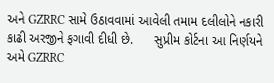અને GZRRC સામે ઉઠાવવામાં આવેલી તમામ દલીલોને નકારી કાઢી અરજીને ફગાવી દીધી છે.      સુપ્રીમ કોર્ટના આ નિર્ણયને અમે GZRRC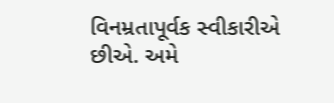વિનમ્રતાપૂર્વક સ્વીકારીએ છીએ. અમે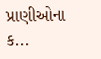પ્રાણીઓના ક...